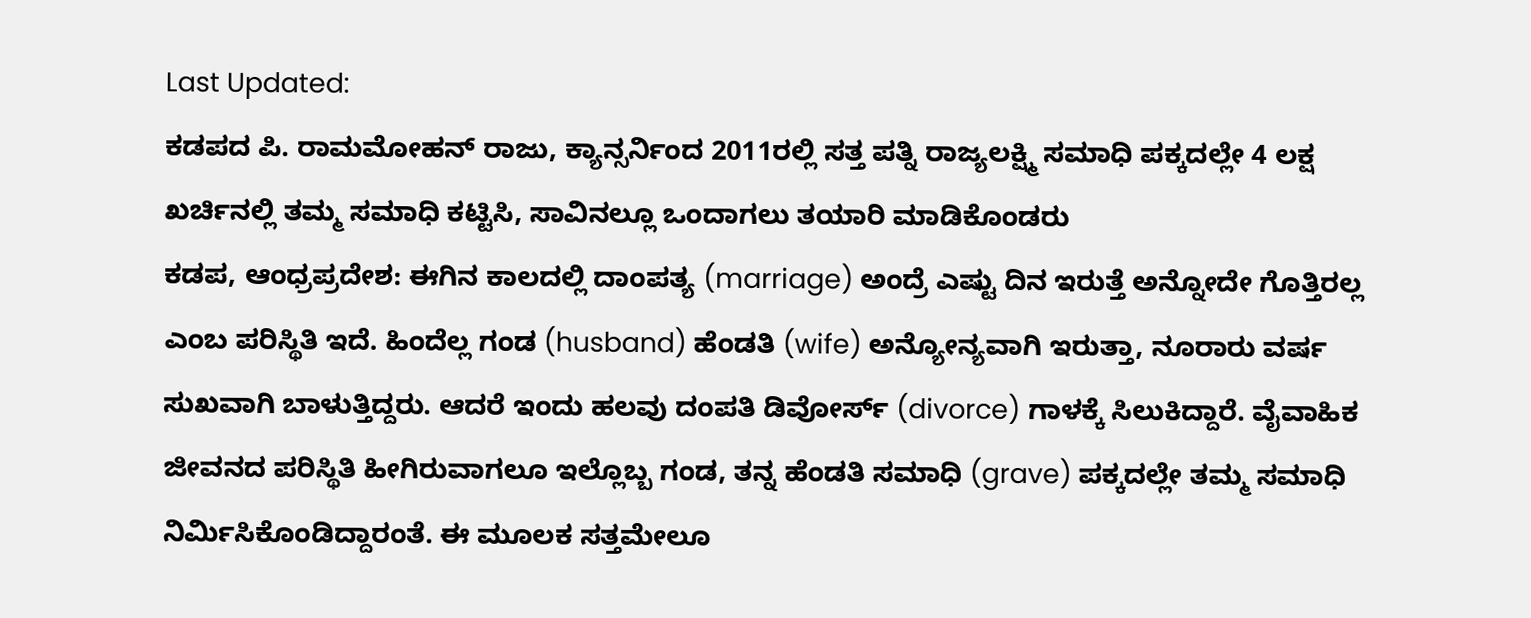Last Updated:
ಕಡಪದ ಪಿ. ರಾಮಮೋಹನ್ ರಾಜು, ಕ್ಯಾನ್ಸರ್ನಿಂದ 2011ರಲ್ಲಿ ಸತ್ತ ಪತ್ನಿ ರಾಜ್ಯಲಕ್ಷ್ಮಿ ಸಮಾಧಿ ಪಕ್ಕದಲ್ಲೇ 4 ಲಕ್ಷ ಖರ್ಚಿನಲ್ಲಿ ತಮ್ಮ ಸಮಾಧಿ ಕಟ್ಟಿಸಿ, ಸಾವಿನಲ್ಲೂ ಒಂದಾಗಲು ತಯಾರಿ ಮಾಡಿಕೊಂಡರು
ಕಡಪ, ಆಂಧ್ರಪ್ರದೇಶ: ಈಗಿನ ಕಾಲದಲ್ಲಿ ದಾಂಪತ್ಯ (marriage) ಅಂದ್ರೆ ಎಷ್ಟು ದಿನ ಇರುತ್ತೆ ಅನ್ನೋದೇ ಗೊತ್ತಿರಲ್ಲ ಎಂಬ ಪರಿಸ್ಥಿತಿ ಇದೆ. ಹಿಂದೆಲ್ಲ ಗಂಡ (husband) ಹೆಂಡತಿ (wife) ಅನ್ಯೋನ್ಯವಾಗಿ ಇರುತ್ತಾ, ನೂರಾರು ವರ್ಷ ಸುಖವಾಗಿ ಬಾಳುತ್ತಿದ್ದರು. ಆದರೆ ಇಂದು ಹಲವು ದಂಪತಿ ಡಿವೋರ್ಸ್ (divorce) ಗಾಳಕ್ಕೆ ಸಿಲುಕಿದ್ದಾರೆ. ವೈವಾಹಿಕ ಜೀವನದ ಪರಿಸ್ಥಿತಿ ಹೀಗಿರುವಾಗಲೂ ಇಲ್ಲೊಬ್ಬ ಗಂಡ, ತನ್ನ ಹೆಂಡತಿ ಸಮಾಧಿ (grave) ಪಕ್ಕದಲ್ಲೇ ತಮ್ಮ ಸಮಾಧಿ ನಿರ್ಮಿಸಿಕೊಂಡಿದ್ದಾರಂತೆ. ಈ ಮೂಲಕ ಸತ್ತಮೇಲೂ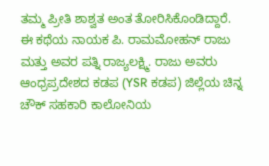ತಮ್ಮ ಪ್ರೀತಿ ಶಾಶ್ವತ ಅಂತ ತೋರಿಸಿಕೊಂಡಿದ್ದಾರೆ.
ಈ ಕಥೆಯ ನಾಯಕ ಪಿ. ರಾಮಮೋಹನ್ ರಾಜು ಮತ್ತು ಅವರ ಪತ್ನಿ ರಾಜ್ಯಲಕ್ಷ್ಮಿ. ರಾಜು ಅವರು ಆಂಧ್ರಪ್ರದೇಶದ ಕಡಪ (YSR ಕಡಪ) ಜಿಲ್ಲೆಯ ಚಿನ್ನ ಚೌಕ್ ಸಹಕಾರಿ ಕಾಲೋನಿಯ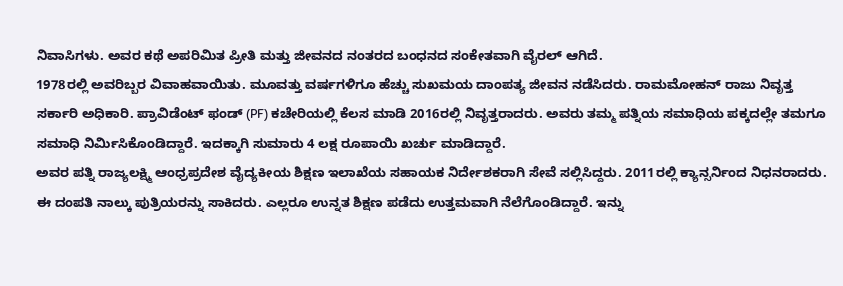ನಿವಾಸಿಗಳು. ಅವರ ಕಥೆ ಅಪರಿಮಿತ ಪ್ರೀತಿ ಮತ್ತು ಜೀವನದ ನಂತರದ ಬಂಧನದ ಸಂಕೇತವಾಗಿ ವೈರಲ್ ಆಗಿದೆ.
1978ರಲ್ಲಿ ಅವರಿಬ್ಬರ ವಿವಾಹವಾಯಿತು. ಮೂವತ್ತು ವರ್ಷಗಳಿಗೂ ಹೆಚ್ಚು ಸುಖಮಯ ದಾಂಪತ್ಯ ಜೀವನ ನಡೆಸಿದರು. ರಾಮಮೋಹನ್ ರಾಜು ನಿವೃತ್ತ ಸರ್ಕಾರಿ ಅಧಿಕಾರಿ. ಪ್ರಾವಿಡೆಂಟ್ ಫಂಡ್ (PF) ಕಚೇರಿಯಲ್ಲಿ ಕೆಲಸ ಮಾಡಿ 2016ರಲ್ಲಿ ನಿವೃತ್ತರಾದರು. ಅವರು ತಮ್ಮ ಪತ್ನಿಯ ಸಮಾಧಿಯ ಪಕ್ಕದಲ್ಲೇ ತಮಗೂ ಸಮಾಧಿ ನಿರ್ಮಿಸಿಕೊಂಡಿದ್ದಾರೆ. ಇದಕ್ಕಾಗಿ ಸುಮಾರು 4 ಲಕ್ಷ ರೂಪಾಯಿ ಖರ್ಚು ಮಾಡಿದ್ದಾರೆ.
ಅವರ ಪತ್ನಿ ರಾಜ್ಯಲಕ್ಷ್ಮಿ ಆಂಧ್ರಪ್ರದೇಶ ವೈದ್ಯಕೀಯ ಶಿಕ್ಷಣ ಇಲಾಖೆಯ ಸಹಾಯಕ ನಿರ್ದೇಶಕರಾಗಿ ಸೇವೆ ಸಲ್ಲಿಸಿದ್ದರು. 2011ರಲ್ಲಿ ಕ್ಯಾನ್ಸರ್ನಿಂದ ನಿಧನರಾದರು. ಈ ದಂಪತಿ ನಾಲ್ಕು ಪುತ್ರಿಯರನ್ನು ಸಾಕಿದರು. ಎಲ್ಲರೂ ಉನ್ನತ ಶಿಕ್ಷಣ ಪಡೆದು ಉತ್ತಮವಾಗಿ ನೆಲೆಗೊಂಡಿದ್ದಾರೆ. ಇನ್ನು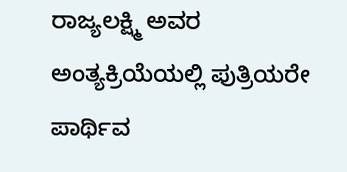ರಾಜ್ಯಲಕ್ಷ್ಮಿ ಅವರ ಅಂತ್ಯಕ್ರಿಯೆಯಲ್ಲಿ ಪುತ್ರಿಯರೇ ಪಾರ್ಥಿವ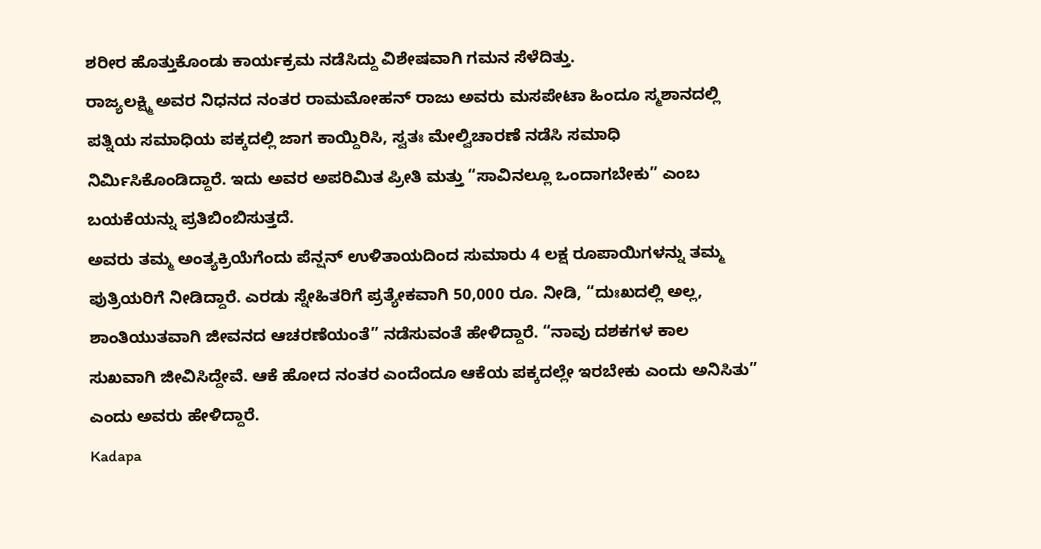ಶರೀರ ಹೊತ್ತುಕೊಂಡು ಕಾರ್ಯಕ್ರಮ ನಡೆಸಿದ್ದು ವಿಶೇಷವಾಗಿ ಗಮನ ಸೆಳೆದಿತ್ತು.
ರಾಜ್ಯಲಕ್ಷ್ಮಿ ಅವರ ನಿಧನದ ನಂತರ ರಾಮಮೋಹನ್ ರಾಜು ಅವರು ಮಸಪೇಟಾ ಹಿಂದೂ ಸ್ಮಶಾನದಲ್ಲಿ ಪತ್ನಿಯ ಸಮಾಧಿಯ ಪಕ್ಕದಲ್ಲಿ ಜಾಗ ಕಾಯ್ದಿರಿಸಿ, ಸ್ವತಃ ಮೇಲ್ವಿಚಾರಣೆ ನಡೆಸಿ ಸಮಾಧಿ ನಿರ್ಮಿಸಿಕೊಂಡಿದ್ದಾರೆ. ಇದು ಅವರ ಅಪರಿಮಿತ ಪ್ರೀತಿ ಮತ್ತು “ಸಾವಿನಲ್ಲೂ ಒಂದಾಗಬೇಕು” ಎಂಬ ಬಯಕೆಯನ್ನು ಪ್ರತಿಬಿಂಬಿಸುತ್ತದೆ.
ಅವರು ತಮ್ಮ ಅಂತ್ಯಕ್ರಿಯೆಗೆಂದು ಪೆನ್ಷನ್ ಉಳಿತಾಯದಿಂದ ಸುಮಾರು 4 ಲಕ್ಷ ರೂಪಾಯಿಗಳನ್ನು ತಮ್ಮ ಪುತ್ರಿಯರಿಗೆ ನೀಡಿದ್ದಾರೆ. ಎರಡು ಸ್ನೇಹಿತರಿಗೆ ಪ್ರತ್ಯೇಕವಾಗಿ 50,000 ರೂ. ನೀಡಿ, “ದುಃಖದಲ್ಲಿ ಅಲ್ಲ, ಶಾಂತಿಯುತವಾಗಿ ಜೀವನದ ಆಚರಣೆಯಂತೆ” ನಡೆಸುವಂತೆ ಹೇಳಿದ್ದಾರೆ. “ನಾವು ದಶಕಗಳ ಕಾಲ ಸುಖವಾಗಿ ಜೀವಿಸಿದ್ದೇವೆ. ಆಕೆ ಹೋದ ನಂತರ ಎಂದೆಂದೂ ಆಕೆಯ ಪಕ್ಕದಲ್ಲೇ ಇರಬೇಕು ಎಂದು ಅನಿಸಿತು” ಎಂದು ಅವರು ಹೇಳಿದ್ದಾರೆ.
Kadapa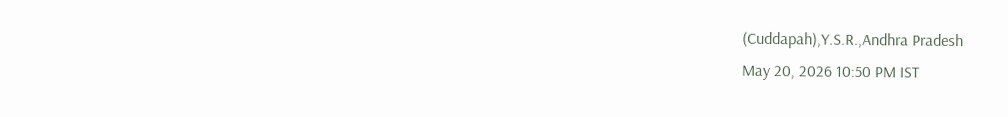(Cuddapah),Y.S.R.,Andhra Pradesh
May 20, 2026 10:50 PM IST